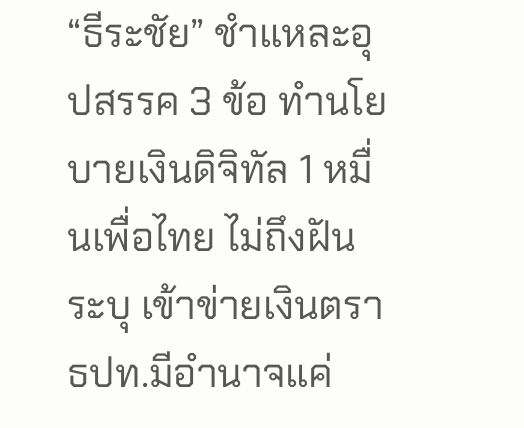“ธีระชัย” ชำแหละอุปสรรค 3 ข้อ ทำนโยบายเงินดิจิทัล 1 หมื่นเพื่อไทย ไม่ถึงฝัน ระบุ เข้าข่ายเงินตรา ธปท.มีอำนาจแค่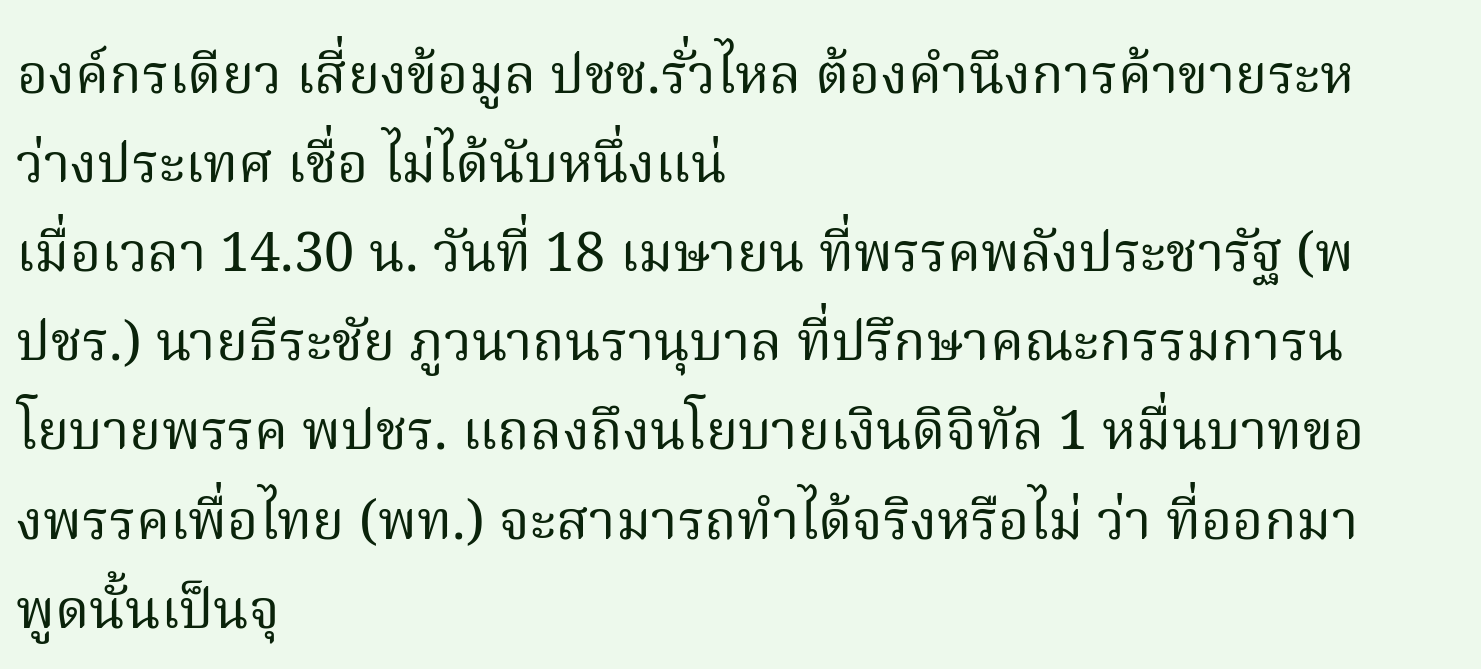องค์กรเดียว เสี่ยงข้อมูล ปชช.รั่วไหล ต้องคำนึงการค้าขายระหว่างประเทศ เชื่อ ไม่ได้นับหนึ่งแน่
เมื่อเวลา 14.30 น. วันที่ 18 เมษายน ที่พรรคพลังประชารัฐ (พปชร.) นายธีระชัย ภูวนาถนรานุบาล ที่ปรึกษาคณะกรรมการนโยบายพรรค พปชร. แถลงถึงนโยบายเงินดิจิทัล 1 หมื่นบาทของพรรคเพื่อไทย (พท.) จะสามารถทำได้จริงหรือไม่ ว่า ที่ออกมาพูดนั้นเป็นจุ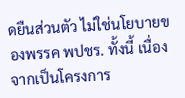ดยืนส่วนตัว ไม่ใช่นโยบายของพรรค พปชร. ทั้งนี้ เนื่องจากเป็นโครงการ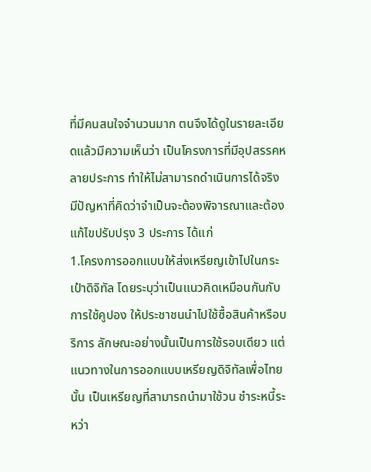ที่มีคนสนใจจำนวนมาก ตนจึงได้ดูในรายละเอียดแล้วมีความเห็นว่า เป็นโครงการที่มีอุปสรรคหลายประการ ทำให้ไม่สามารถดำเนินการได้จริง มีปัญหาที่คิดว่าจำเป็นจะต้องพิจารณาและต้องแก้ไขปรับปรุง 3 ประการ ได้แก่
1.โครงการออกแบบให้ส่งเหรียญเข้าไปในกระเป๋าดิจิทัล โดยระบุว่าเป็นแนวคิดเหมือนกันกับการใช้คูปอง ให้ประชาชนนำไปใช้ซื้อสินค้าหรือบริการ ลักษณะอย่างนั้นเป็นการใช้รอบเดียว แต่แนวทางในการออกแบบเหรียญดิจิทัลเพื่อไทยนั้น เป็นเหรียญที่สามารถนำมาใช้วน ชำระหนี้ระหว่า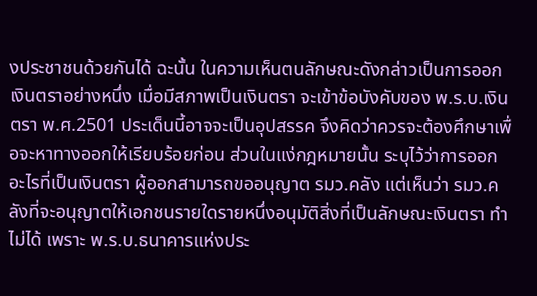งประชาชนด้วยกันได้ ฉะนั้น ในความเห็นตนลักษณะดังกล่าวเป็นการออกเงินตราอย่างหนึ่ง เมื่อมีสภาพเป็นเงินตรา จะเข้าข้อบังคับของ พ.ร.บ.เงินตรา พ.ศ.2501 ประเด็นนี้อาจจะเป็นอุปสรรค จึงคิดว่าควรจะต้องศึกษาเพื่อจะหาทางออกให้เรียบร้อยก่อน ส่วนในแง่กฎหมายนั้น ระบุไว้ว่าการออกอะไรที่เป็นเงินตรา ผู้ออกสามารถขออนุญาต รมว.คลัง แต่เห็นว่า รมว.คลังที่จะอนุญาตให้เอกชนรายใดรายหนึ่งอนุมัติสิ่งที่เป็นลักษณะเงินตรา ทำไม่ได้ เพราะ พ.ร.บ.ธนาคารแห่งประ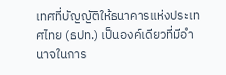เทศที่บัญญัติให้ธนาคารแห่งประเทศไทย (ธปท.) เป็นองค์เดียวที่มีอำนาจในการ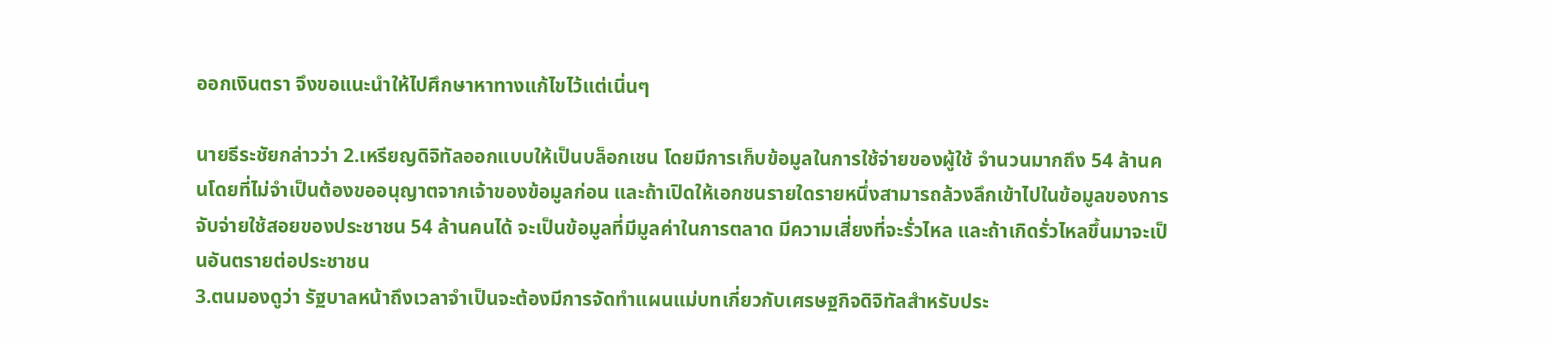ออกเงินตรา จึงขอแนะนำให้ไปศึกษาหาทางแก้ไขไว้แต่เนิ่นๆ

นายธีระชัยกล่าวว่า 2.เหรียญดิจิทัลออกแบบให้เป็นบล็อกเชน โดยมีการเก็บข้อมูลในการใช้จ่ายของผู้ใช้ จำนวนมากถึง 54 ล้านคนโดยที่ไม่จำเป็นต้องขออนุญาตจากเจ้าของข้อมูลก่อน และถ้าเปิดให้เอกชนรายใดรายหนึ่งสามารถล้วงลึกเข้าไปในข้อมูลของการจับจ่ายใช้สอยของประชาชน 54 ล้านคนได้ จะเป็นข้อมูลที่มีมูลค่าในการตลาด มีความเสี่ยงที่จะรั่วไหล และถ้าเกิดรั่วไหลขึ้นมาจะเป็นอันตรายต่อประชาชน
3.ตนมองดูว่า รัฐบาลหน้าถึงเวลาจำเป็นจะต้องมีการจัดทำแผนแม่บทเกี่ยวกับเศรษฐกิจดิจิทัลสำหรับประ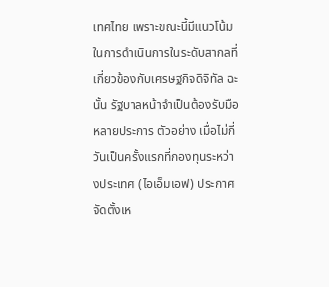เทศไทย เพราะขณะนี้มีแนวโน้มในการดำเนินการในระดับสากลที่เกี่ยวข้องกับเศรษฐกิจดิจิทัล ฉะนั้น รัฐบาลหน้าจำเป็นต้องรับมือหลายประการ ตัวอย่าง เมื่อไม่กี่วันเป็นครั้งแรกที่กองทุนระหว่างประเทศ (ไอเอ็มเอฟ) ประกาศจัดตั้งเห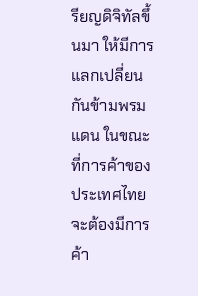รียญดิจิทัลขึ้นมา ให้มีการแลกเปลี่ยนกันข้ามพรมแดน ในขณะที่การค้าของประเทศไทยจะต้องมีการค้า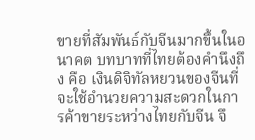ขายที่สัมพันธ์กับจีนมากขึ้นในอนาคต บทบาทที่ไทยต้องคำนึงถึง คือ เงินดิจิทัลหยวนของจีนที่จะใช้อำนวยความสะดวกในการค้าขายระหว่างไทยกับจีน จึ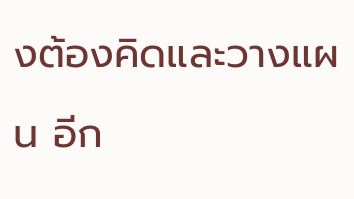งต้องคิดและวางแผน อีก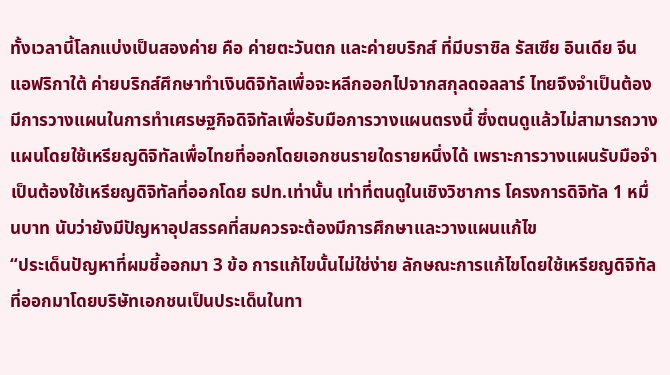ทั้งเวลานี้โลกแบ่งเป็นสองค่าย คือ ค่ายตะวันตก และค่ายบริกส์ ที่มีบราซิล รัสเซีย อินเดีย จีน แอฟริกาใต้ ค่ายบริกส์ศึกษาทำเงินดิจิทัลเพื่อจะหลีกออกไปจากสกุลดอลลาร์ ไทยจึงจำเป็นต้องมีการวางแผนในการทำเศรษฐกิจดิจิทัลเพื่อรับมือการวางแผนตรงนี้ ซึ่งตนดูแล้วไม่สามารถวางแผนโดยใช้เหรียญดิจิทัลเพื่อไทยที่ออกโดยเอกชนรายใดรายหนึ่งได้ เพราะการวางแผนรับมือจำเป็นต้องใช้เหรียญดิจิทัลที่ออกโดย ธปท.เท่านั้น เท่าที่ตนดูในเชิงวิชาการ โครงการดิจิทัล 1 หมื่นบาท นับว่ายังมีปัญหาอุปสรรคที่สมควรจะต้องมีการศึกษาและวางแผนแก้ไข
“ประเด็นปัญหาที่ผมชี้ออกมา 3 ข้อ การแก้ไขนั้นไม่ใช่ง่าย ลักษณะการแก้ไขโดยใช้เหรียญดิจิทัลที่ออกมาโดยบริษัทเอกชนเป็นประเด็นในทา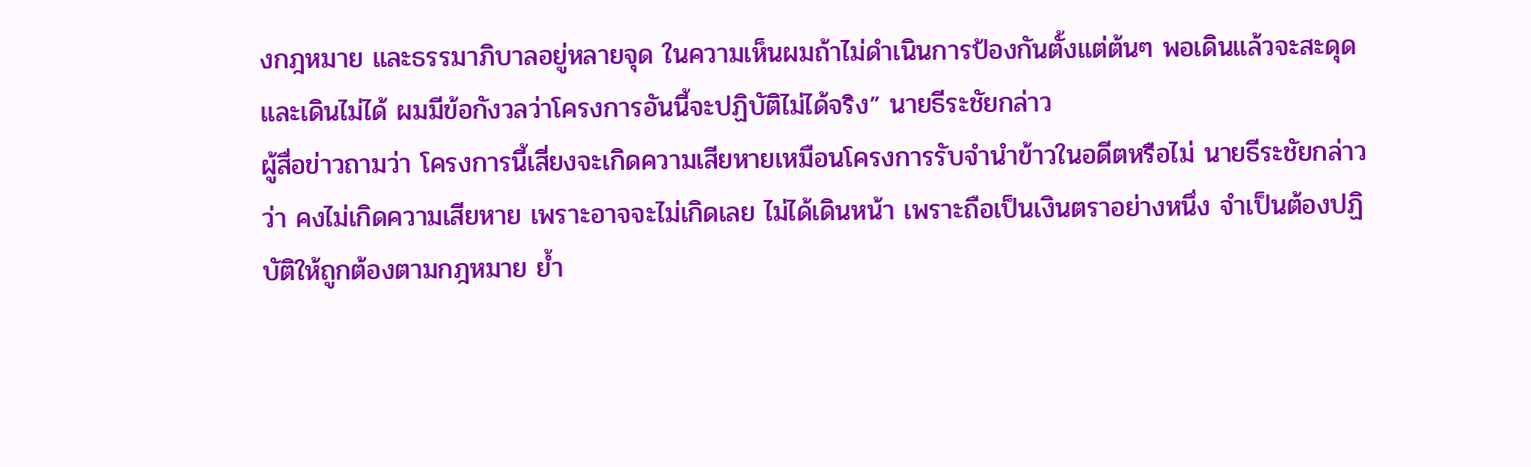งกฎหมาย และธรรมาภิบาลอยู่หลายจุด ในความเห็นผมถ้าไม่ดำเนินการป้องกันตั้งแต่ต้นๆ พอเดินแล้วจะสะดุดและเดินไม่ได้ ผมมีข้อกังวลว่าโครงการอันนี้จะปฏิบัติไม่ได้จริง” นายธีระชัยกล่าว
ผู้สื่อข่าวถามว่า โครงการนี้เสี่ยงจะเกิดความเสียหายเหมือนโครงการรับจำนำข้าวในอดีตหรือไม่ นายธีระชัยกล่าวว่า คงไม่เกิดความเสียหาย เพราะอาจจะไม่เกิดเลย ไม่ได้เดินหน้า เพราะถือเป็นเงินตราอย่างหนึ่ง จำเป็นต้องปฏิบัติให้ถูกต้องตามกฎหมาย ย้ำ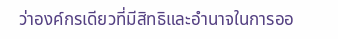ว่าองค์กรเดียวที่มีสิทธิและอำนาจในการออ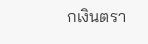กเงินตรา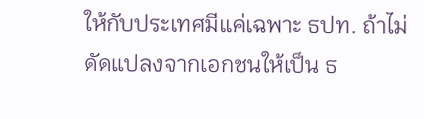ให้กับประเทศมีแค่เฉพาะ ธปท. ถ้าไม่ดัดแปลงจากเอกชนให้เป็น ธ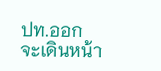ปท.ออก จะเดินหน้า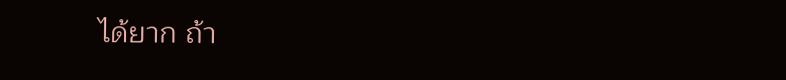ได้ยาก ถ้า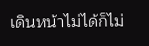เดินหน้าไม่ได้ก็ไม่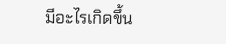มีอะไรเกิดขึ้น